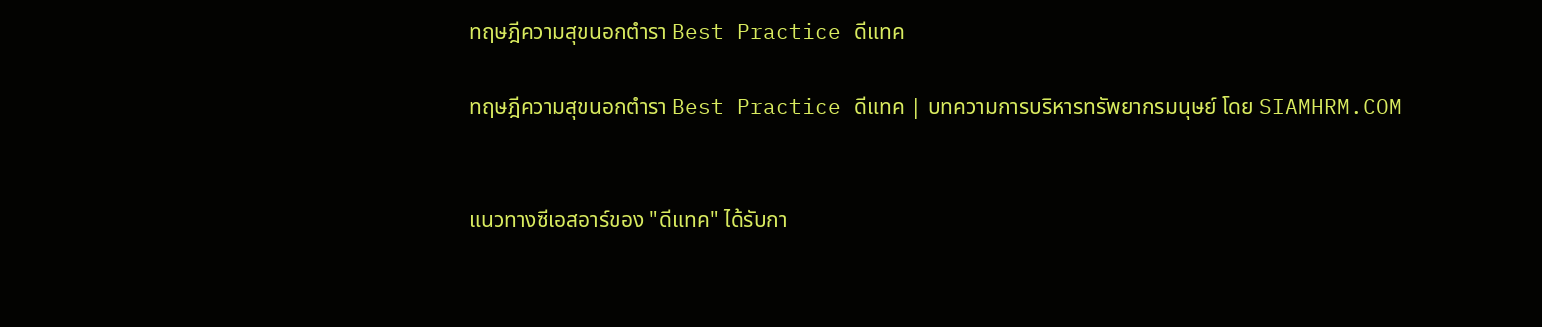ทฤษฎีความสุขนอกตำรา Best Practice ดีแทค

ทฤษฎีความสุขนอกตำรา Best Practice ดีแทค | บทความการบริหารทรัพยากรมนุษย์ โดย SIAMHRM.COM


แนวทางซีเอสอาร์ของ "ดีแทค" ได้รับกา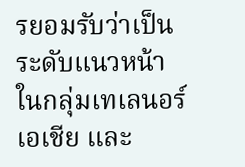รยอมรับว่าเป็นระดับแนวหน้าในกลุ่มเทเลนอร์เอเชีย และ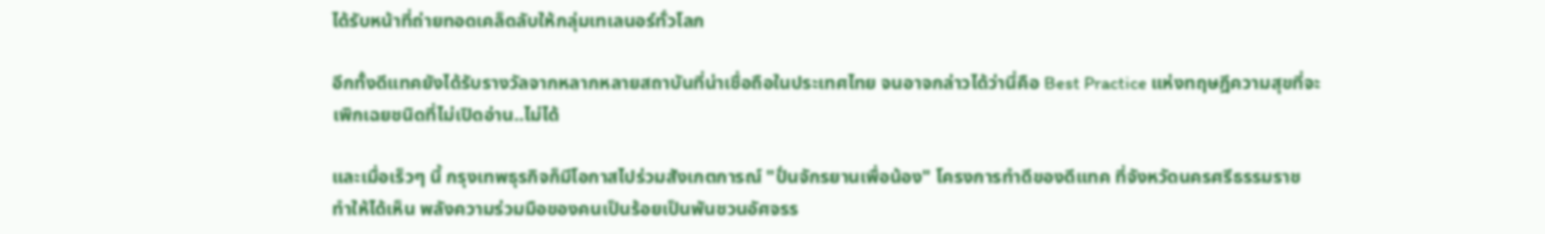ได้รับหน้าที่ถ่ายทอดเคล็ดลับให้กลุ่มเทเลนอร์ทั่วโลก

อีกทั้งดีแทคยังได้รับรางวัลจากหลากหลายสถาบันที่น่าเชื่อถือในประเทศไทย จนอาจกล่าวได้ว่านี่คือ Best Practice แห่งทฤษฎีความสุขที่จะเพิกเฉยชนิดที่ไม่เปิดอ่าน..ไม่ได้

และเมื่อเร็วๆ นี้ กรุงเทพธุรกิจก็มีโอกาสไปร่วมสังเกตการณ์ "ปั่นจักรยานเพื่อน้อง" โครงการทำดีของดีแทค ที่จังหวัดนครศรีธรรมราช ทำให้ได้เห็น พลังความร่วมมือของคนเป็นร้อยเป็นพันชวนอัศจรร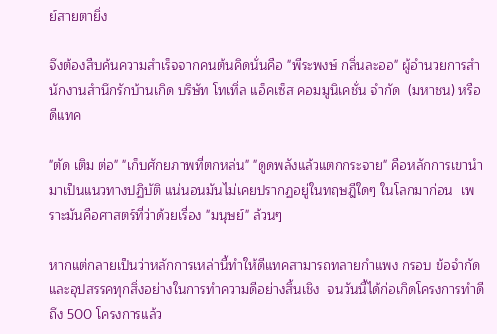ย์สายตายิ่ง

จึงต้องสืบค้นความสำเร็จจากคนต้นคิดนั่นคือ "พีระพงษ์ กลิ่นละออ" ผู้อำนวยการสำนักงานสำนึกรักบ้านเกิด บริษัท โทเทิ่ล แอ็คเซ็ส คอมมูนิเคชั่น จำกัด  (มหาชน) หรือดีแทค

"ตัด เติม ต่อ" "เก็บศักยภาพที่ตกหล่น" "ดูดพลังแล้วแตกกระจาย" คือหลักการเขานำมาเป็นแนวทางปฏิบัติ แน่นอนมันไม่เคยปรากฏอยู่ในทฤษฎีใดๆ ในโลกมาก่อน  เพราะมันคือศาสตร์ที่ว่าด้วยเรื่อง "มนุษย์" ล้วนๆ

หากแต่กลายเป็นว่าหลักการเหล่านี้ทำให้ดีแทคสามารถทลายกำแพง กรอบ ข้อจำกัด และอุปสรรคทุกสิ่งอย่างในการทำความดีอย่างสิ้นเชิง  จนวันนี้ได้ก่อเกิดโครงการทำดีถึง 500 โครงการแล้ว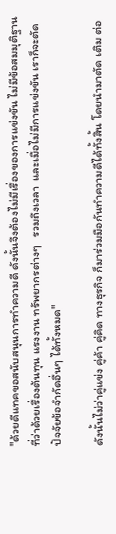"ด้วยดีแทคขอสนับสนุนการทำความดี ดังนั้นจึงต้องไม่มีเรื่องของการแข่งขัน ไม่มีข้อสมมุติฐานที่ว่าด้วยเรื่องต้นทุน แรงงาน ทรัพยากรต่างๆ   รวมถึงเวลา  และเมื่อไม่มีการแข่งขัน เราก็จะตัดปัจจัยข้อจำกัดอื่นๆ ได้ทั้งหมด"

ดังนั้นไม่ว่าคู่แข่ง คู่ค้า คู่คิด ทางธุรกิจ ก็มาร่วมมือกันทำความดีได้ทั้งสิ้น โดยนำมาตัด เติม ต่อ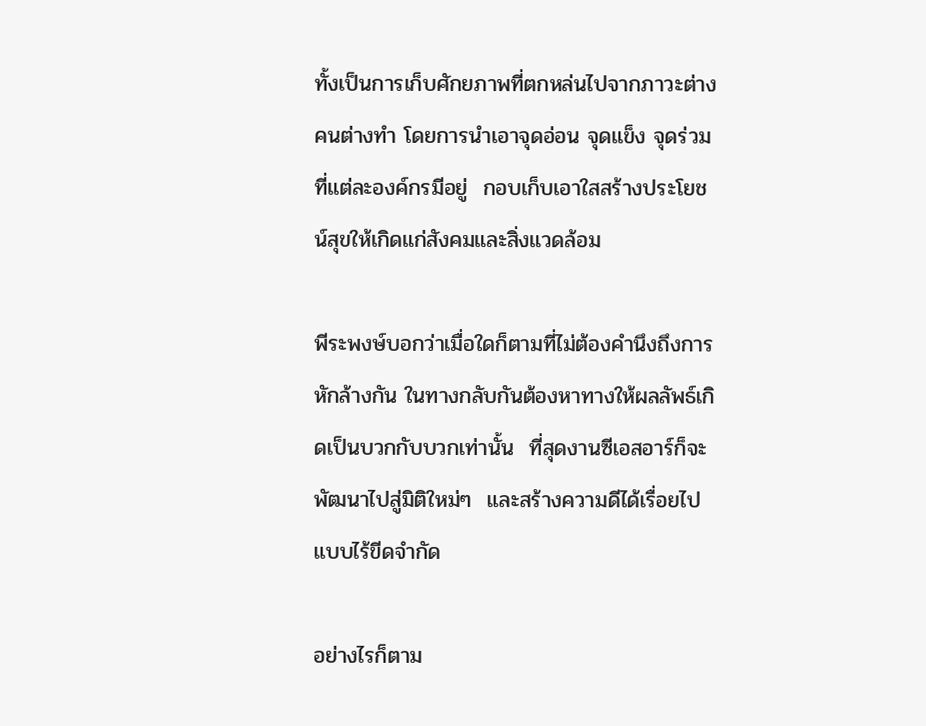ทั้งเป็นการเก็บศักยภาพที่ตกหล่นไปจากภาวะต่างคนต่างทำ โดยการนำเอาจุดอ่อน จุดแข็ง จุดร่วมที่แต่ละองค์กรมีอยู่  กอบเก็บเอาใสสร้างประโยชน์สุขให้เกิดแก่สังคมและสิ่งแวดล้อม

พีระพงษ์บอกว่าเมื่อใดก็ตามที่ไม่ต้องคำนึงถึงการหักล้างกัน ในทางกลับกันต้องหาทางให้ผลลัพธ์เกิดเป็นบวกกับบวกเท่านั้น  ที่สุดงานซีเอสอาร์ก็จะพัฒนาไปสู่มิติใหม่ๆ  และสร้างความดีได้เรื่อยไปแบบไร้ขีดจำกัด

อย่างไรก็ตาม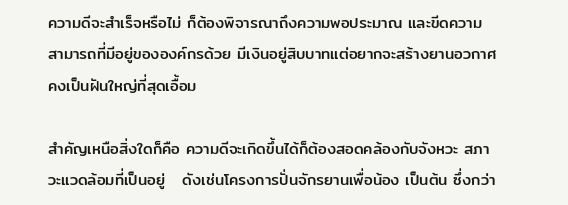ความดีจะสำเร็จหรือไม่ ก็ต้องพิจารณาถึงความพอประมาณ และขีดความสามารถที่มีอยู่ขององค์กรด้วย มีเงินอยู่สิบบาทแต่อยากจะสร้างยานอวกาศคงเป็นฝันใหญ่ที่สุดเอื้อม

สำคัญเหนือสิ่งใดก็คือ ความดีจะเกิดขึ้นได้ก็ต้องสอดคล้องกับจังหวะ สภาวะแวดล้อมที่เป็นอยู่   ดังเช่นโครงการปั่นจักรยานเพื่อน้อง เป็นต้น ซึ่งกว่า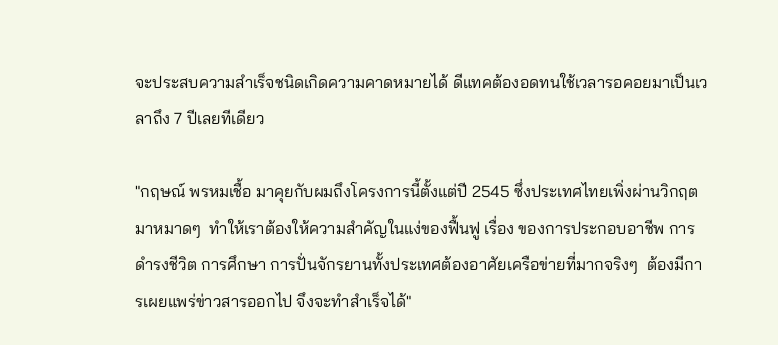จะประสบความสำเร็จชนิดเกิดความคาดหมายได้ ดีแทคต้องอดทนใช้เวลารอคอยมาเป็นเวลาถึง 7 ปีเลยทีเดียว

"กฤษณ์ พรหมเชื้อ มาคุยกับผมถึงโครงการนี้ตั้งแต่ปี 2545 ซึ่งประเทศไทยเพิ่งผ่านวิกฤตมาหมาดๆ  ทำให้เราต้องให้ความสำคัญในแง่ของฟื้นฟู เรื่อง ของการประกอบอาชีพ การดำรงชีวิต การศึกษา การปั่นจักรยานทั้งประเทศต้องอาศัยเครือข่ายที่มากจริงๆ  ต้องมีการเผยแพร่ข่าวสารออกไป จึงจะทำสำเร็จได้"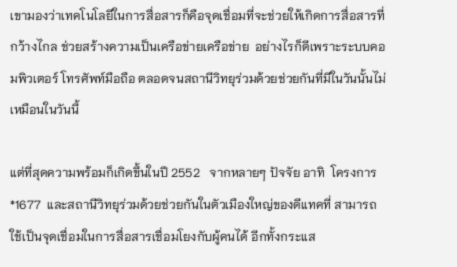เขามองว่าเทคโนโลยีในการสื่อสารก็คือจุดเชื่อมที่จะช่วยให้เกิดการสื่อสารที่กว้างไกล ช่วยสร้างความเป็นเครือข่ายเครือข่าย  อย่างไรก็ดีเพราะระบบคอมพิวเตอร์ โทรศัพท์มือถือ ตลอดจนสถานีวิทยุร่วมด้วยช่วยกันที่มีในวันนั้นไม่เหมือนในวันนี้

แต่ที่สุดความพร้อมก็เกิดขึ้นในปี 2552   จากหลายๆ ปัจจัย อาทิ  โครงการ *1677  และสถานีวิทยุร่วมด้วยช่วยกันในตัวเมืองใหญ่ของดีแทคที่ สามารถใช้เป็นจุดเชื่อมในการสื่อสารเชื่อมโยงกับผู้คนได้ อีกทั้งกระแส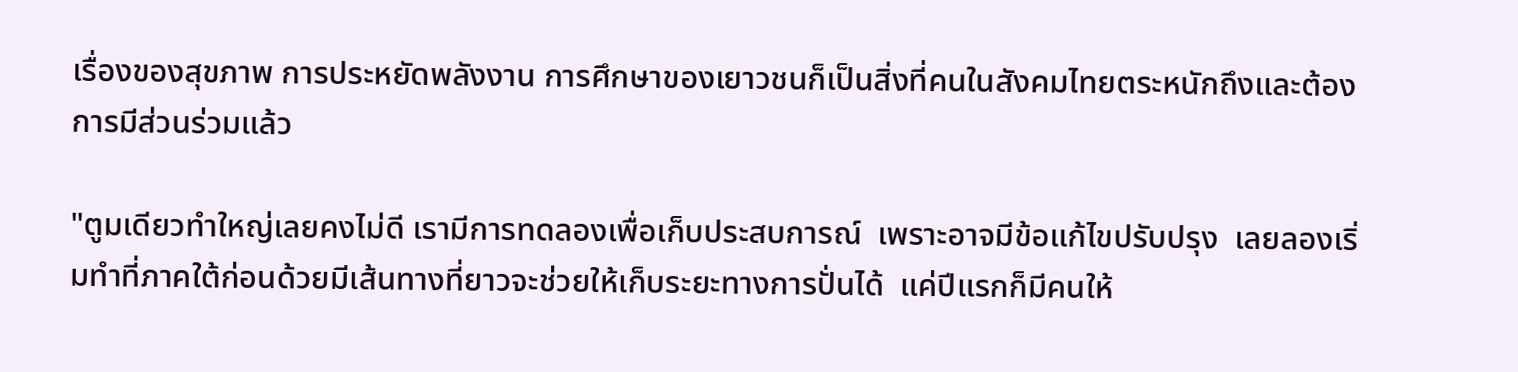เรื่องของสุขภาพ การประหยัดพลังงาน การศึกษาของเยาวชนก็เป็นสิ่งที่คนในสังคมไทยตระหนักถึงและต้องการมีส่วนร่วมแล้ว

"ตูมเดียวทำใหญ่เลยคงไม่ดี เรามีการทดลองเพื่อเก็บประสบการณ์  เพราะอาจมีข้อแก้ไขปรับปรุง  เลยลองเริ่มทำที่ภาคใต้ก่อนด้วยมีเส้นทางที่ยาวจะช่วยให้เก็บระยะทางการปั่นได้  แค่ปีแรกก็มีคนให้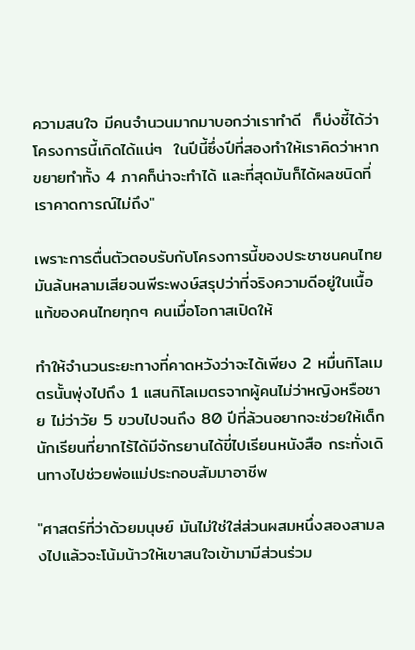ความสนใจ มีคนจำนวนมากมาบอกว่าเราทำดี  ก็บ่งชี้ได้ว่าโครงการนี้เกิดได้แน่ๆ  ในปีนี้ซึ่งปีที่สองทำให้เราคิดว่าหากขยายทำทั้ง 4 ภาคก็น่าจะทำได้ และที่สุดมันก็ได้ผลชนิดที่เราคาดการณ์ไม่ถึง"

เพราะการตื่นตัวตอบรับกับโครงการนี้ของประชาชนคนไทยมันล้นหลามเสียจนพีระพงษ์สรุปว่าที่จริงความดีอยู่ในเนื้อแท้ของคนไทยทุกๆ คนเมื่อโอกาสเปิดให้

ทำให้จำนวนระยะทางที่คาดหวังว่าจะได้เพียง 2 หมื่นกิโลเมตรนั้นพุ่งไปถึง 1 แสนกิโลเมตรจากผู้คนไม่ว่าหญิงหรือชาย ไม่ว่าวัย 5 ขวบไปจนถึง 80 ปีที่ล้วนอยากจะช่วยให้เด็กนักเรียนที่ยากไร้ได้มีจักรยานได้ขี่ไปเรียนหนังสือ กระทั่งเดินทางไปช่วยพ่อแม่ประกอบสัมมาอาชีพ

"ศาสตร์ที่ว่าด้วยมนุษย์ มันไม่ใช่ใส่ส่วนผสมหนึ่งสองสามลงไปแล้วจะโน้มน้าวให้เขาสนใจเข้ามามีส่วนร่วม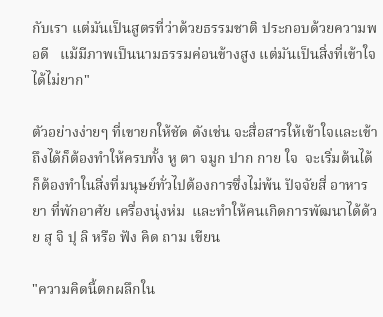กับเรา แต่มันเป็นสูตรที่ว่าด้วยธรรมชาติ ประกอบด้วยความพอดี   แม้มีภาพเป็นนามธรรมค่อนข้างสูง แต่มันเป็นสิ่งที่เข้าใจได้ไม่ยาก"

ตัวอย่างง่ายๆ ที่เขายกให้ชัด ดังเช่น จะสื่อสารให้เข้าใจและเข้าถึงได้ก็ต้องทำให้ครบทั้ง หู ตา จมูก ปาก กาย ใจ  จะเริ่มต้นได้ก็ต้องทำในสิ่งที่มนุษย์ทั่วไปต้องการซึ่งไม่พ้น ปัจจัยสี่ อาหาร ยา ที่พักอาศัย เครื่องนุ่งห่ม  และทำให้คนเกิดการพัฒนาได้ด้วย สุ จิ ปุ ลิ หรือ ฟัง คิด ถาม เขียน

"ความคิดนี้ตกผลึกใน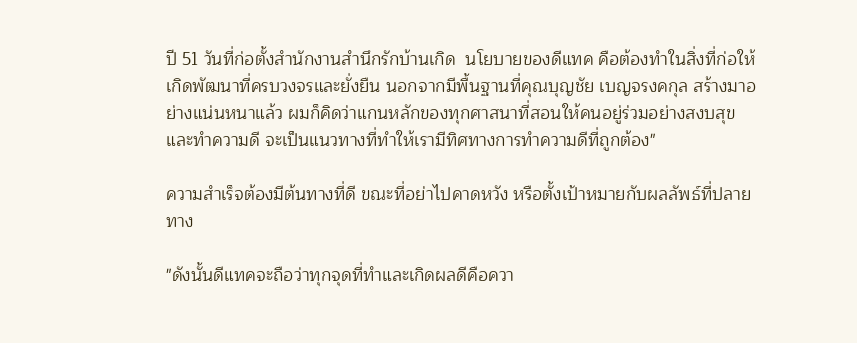ปี 51 วันที่ก่อตั้งสำนักงานสำนึกรักบ้านเกิด  นโยบายของดีแทค คือต้องทำในสิ่งที่ก่อให้เกิดพัฒนาที่ครบวงจรและยั่งยืน นอกจากมีพื้นฐานที่คุณบุญชัย เบญจรงคกุล สร้างมาอย่างแน่นหนาแล้ว ผมก็คิดว่าแกนหลักของทุกศาสนาที่สอนให้คนอยู่ร่วมอย่างสงบสุขและทำความดี จะเป็นแนวทางที่ทำให้เรามีทิศทางการทำความดีที่ถูกต้อง"

ความสำเร็จต้องมีต้นทางที่ดี ขณะที่อย่าไปคาดหวัง หรือตั้งเป้าหมายกับผลลัพธ์ที่ปลายทาง

"ดังนั้นดีแทคจะถือว่าทุกจุดที่ทำและเกิดผลดีคือควา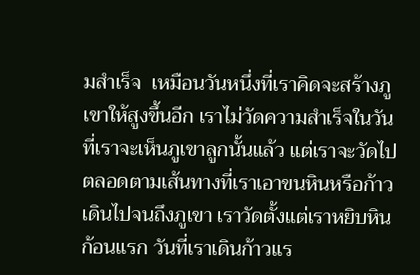มสำเร็จ  เหมือนวันหนึ่งที่เราคิดจะสร้างภูเขาให้สูงขึ้นอีก เราไม่วัดความสำเร็จในวันที่เราจะเห็นภูเขาลูกนั้นแล้ว แต่เราจะวัดไปตลอดตามเส้นทางที่เราเอาขนหินหรือก้าวเดินไปจนถึงภูเขา เราวัดตั้งแต่เราหยิบหินก้อนแรก วันที่เราเดินก้าวแร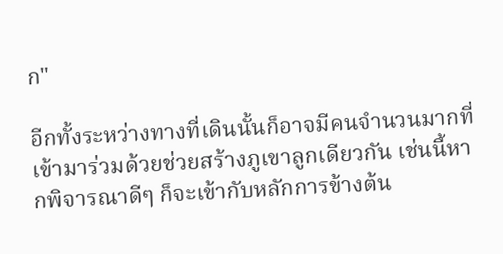ก"

อีกทั้งระหว่างทางที่เดินนั้นก็อาจมีคนจำนวนมากที่เข้ามาร่วมด้วยช่วยสร้างภูเขาลูกเดียวกัน เช่นนี้หากพิจารณาดีๆ ก็จะเข้ากับหลักการข้างต้น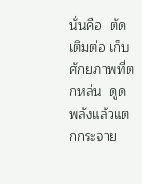นั่นคือ  ตัดเติมต่อ เก็บศักยภาพที่ตกหล่น  ดูดพลังแล้วแตกกระจาย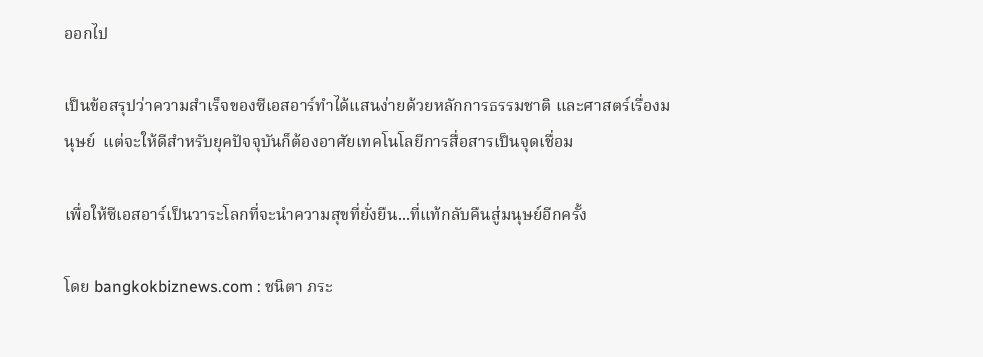ออกไป

เป็นข้อสรุปว่าความสำเร็จของซีเอสอาร์ทำได้แสนง่ายด้วยหลักการธรรมชาติ และศาสตร์เรื่องมนุษย์  แต่จะให้ดีสำหรับยุคปัจจุบันก็ต้องอาศัยเทคโนโลยีการสื่อสารเป็นจุดเชื่อม

เพื่อให้ซีเอสอาร์เป็นวาระโลกที่จะนำความสุขที่ยั่งยืน...ที่แท้กลับคืนสู่มนุษย์อีกครั้ง

โดย bangkokbiznews.com : ชนิตา ภระ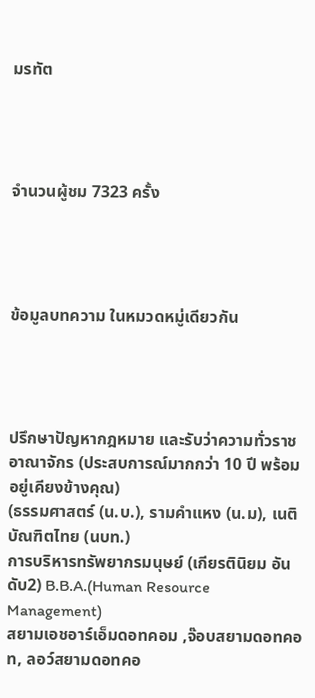มรทัต




จำนวนผู้ชม 7323 ครั้ง




ข้อมูลบทความ ในหมวดหมู่เดียวกัน




ปรึกษาปัญหากฎหมาย และรับว่าความทั่วราชอาณาจักร (ประสบการณ์มากกว่า 10 ปี พร้อมอยู่เคียงข้างคุณ)
(ธรรมศาสตร์ (น.บ.), รามคำแหง (น.ม), เนติบัณฑิตไทย (นบท.)
การบริหารทรัพยากรมนุษย์ (เกียรตินิยม อันดับ2) B.B.A.(Human Resource Management)
สยามเอชอาร์เอ็มดอทคอม ,จ๊อบสยามดอทคอท, ลอว์สยามดอทคอ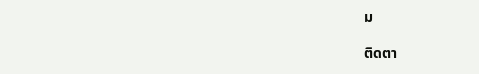ม

ติดตา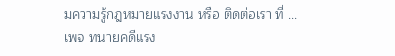มความรู้กฎหมายแรงงาน หรือ ติดต่อเรา ที่ ...
เพจ ทนายคดีแรง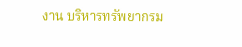งาน บริหารทรัพยากรม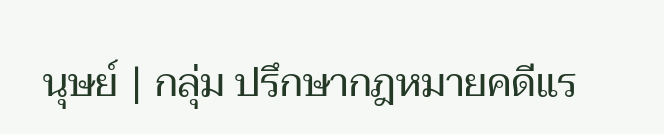นุษย์ | กลุ่ม ปรึกษากฎหมายคดีแร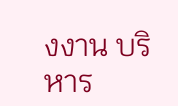งงาน บริหาร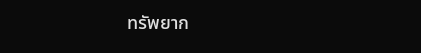ทรัพยาก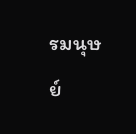รมนุษย์